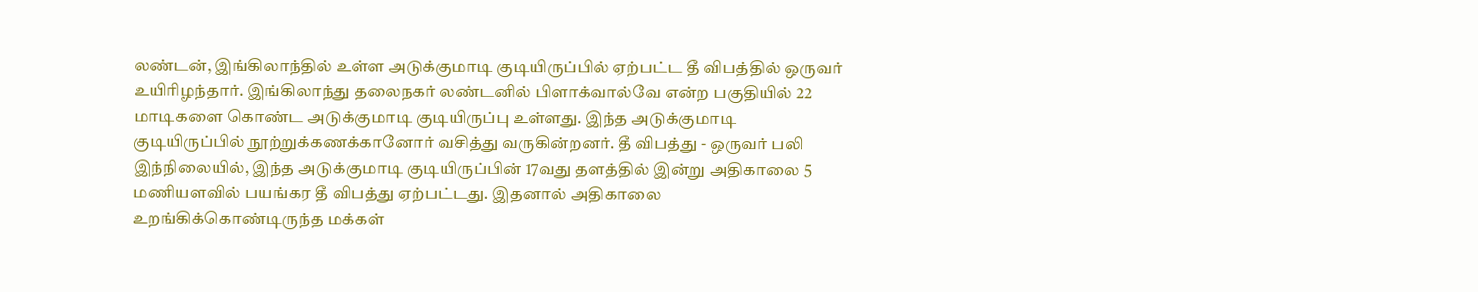லண்டன், இங்கிலாந்தில் உள்ள அடுக்குமாடி குடியிருப்பில் ஏற்பட்ட தீ விபத்தில் ஒருவர் உயிரிழந்தார். இங்கிலாந்து தலைநகர் லண்டனில் பிளாக்வால்வே என்ற பகுதியில் 22 மாடிகளை கொண்ட அடுக்குமாடி குடியிருப்பு உள்ளது. இந்த அடுக்குமாடி குடியிருப்பில் நூற்றுக்கணக்கானோர் வசித்து வருகின்றனர். தீ விபத்து - ஒருவர் பலி இந்நிலையில், இந்த அடுக்குமாடி குடியிருப்பின் 17வது தளத்தில் இன்று அதிகாலை 5 மணியளவில் பயங்கர தீ விபத்து ஏற்பட்டது. இதனால் அதிகாலை உறங்கிக்கொண்டிருந்த மக்கள்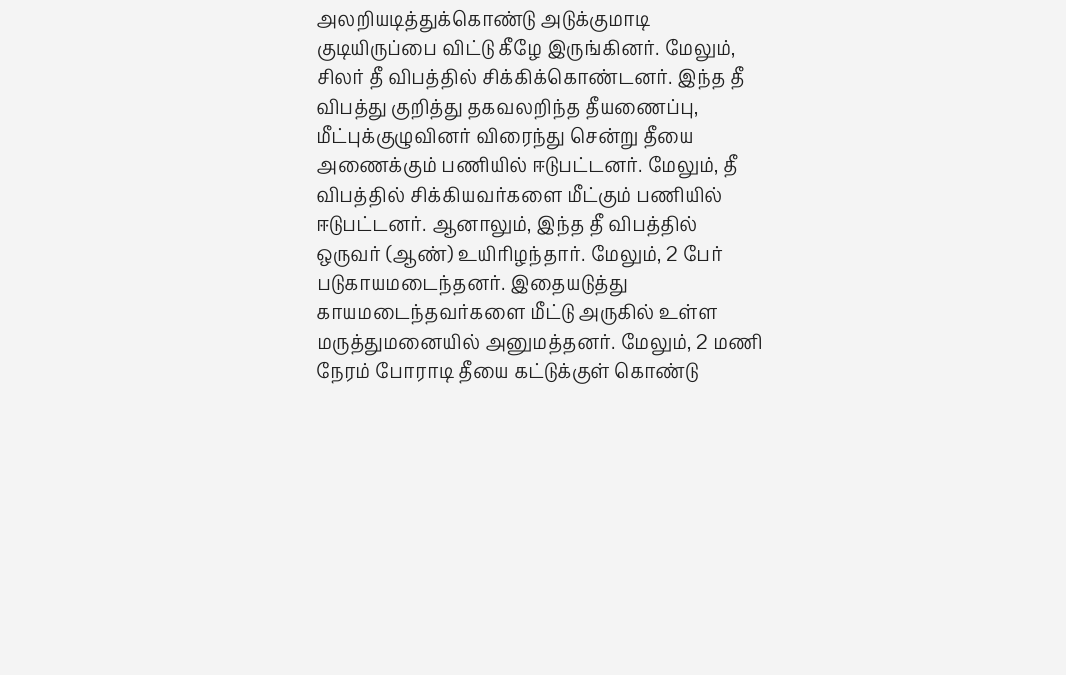அலறியடித்துக்கொண்டு அடுக்குமாடி குடியிருப்பை விட்டு கீழே இருங்கினர். மேலும், சிலர் தீ விபத்தில் சிக்கிக்கொண்டனர். இந்த தீ விபத்து குறித்து தகவலறிந்த தீயணைப்பு, மீட்புக்குழுவினர் விரைந்து சென்று தீயை அணைக்கும் பணியில் ஈடுபட்டனர். மேலும், தீ விபத்தில் சிக்கியவர்களை மீட்கும் பணியில் ஈடுபட்டனர். ஆனாலும், இந்த தீ விபத்தில் ஒருவர் (ஆண்) உயிரிழந்தார். மேலும், 2 பேர் படுகாயமடைந்தனர். இதையடுத்து காயமடைந்தவர்களை மீட்டு அருகில் உள்ள மருத்துமனையில் அனுமத்தனர். மேலும், 2 மணி நேரம் போராடி தீயை கட்டுக்குள் கொண்டு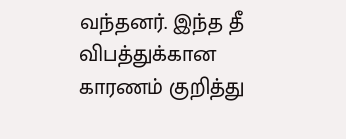வந்தனர். இந்த தீ விபத்துக்கான காரணம் குறித்து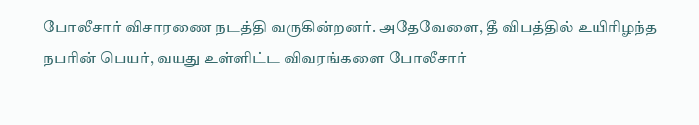போலீசார் விசாரணை நடத்தி வருகின்றனர். அதேவேளை, தீ விபத்தில் உயிரிழந்த நபரின் பெயர், வயது உள்ளிட்ட விவரங்களை போலீசார்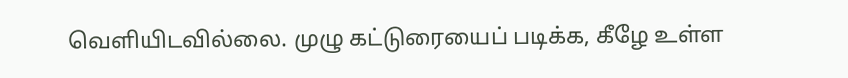வெளியிடவில்லை. முழு கட்டுரையைப் படிக்க, கீழே உள்ள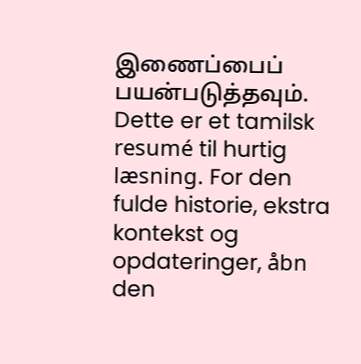இணைப்பைப் பயன்படுத்தவும்.
Dette er et tamilsk resumé til hurtig læsning. For den fulde historie, ekstra kontekst og opdateringer, åbn den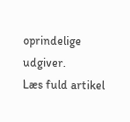oprindelige udgiver.
Læs fuld artikel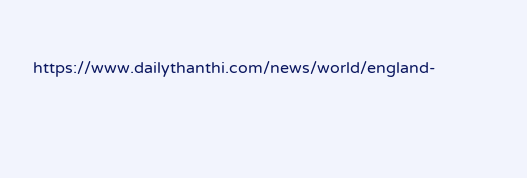https://www.dailythanthi.com/news/world/england-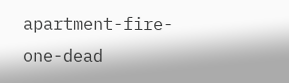apartment-fire-one-dead